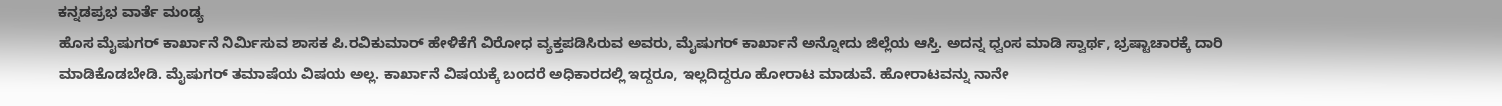ಕನ್ನಡಪ್ರಭ ವಾರ್ತೆ ಮಂಡ್ಯ
ಹೊಸ ಮೈಷುಗರ್ ಕಾರ್ಖಾನೆ ನಿರ್ಮಿಸುವ ಶಾಸಕ ಪಿ.ರವಿಕುಮಾರ್ ಹೇಳಿಕೆಗೆ ವಿರೋಧ ವ್ಯಕ್ತಪಡಿಸಿರುವ ಅವರು, ಮೈಷುಗರ್ ಕಾರ್ಖಾನೆ ಅನ್ನೋದು ಜಿಲ್ಲೆಯ ಆಸ್ತಿ. ಅದನ್ನ ಧ್ವಂಸ ಮಾಡಿ ಸ್ವಾರ್ಥ, ಭ್ರಷ್ಟಾಚಾರಕ್ಕೆ ದಾರಿ ಮಾಡಿಕೊಡಬೇಡಿ. ಮೈಷುಗರ್ ತಮಾಷೆಯ ವಿಷಯ ಅಲ್ಲ. ಕಾರ್ಖಾನೆ ವಿಷಯಕ್ಕೆ ಬಂದರೆ ಅಧಿಕಾರದಲ್ಲಿ ಇದ್ದರೂ, ಇಲ್ಲದಿದ್ದರೂ ಹೋರಾಟ ಮಾಡುವೆ. ಹೋರಾಟವನ್ನು ನಾನೇ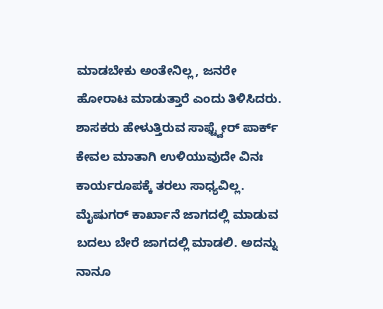ಮಾಡಬೇಕು ಅಂತೇನಿಲ್ಲ, ಜನರೇ ಹೋರಾಟ ಮಾಡುತ್ತಾರೆ ಎಂದು ತಿಳಿಸಿದರು.
ಶಾಸಕರು ಹೇಳುತ್ತಿರುವ ಸಾಫ್ಟ್ವೇರ್ ಪಾರ್ಕ್ ಕೇವಲ ಮಾತಾಗಿ ಉಳಿಯುವುದೇ ವಿನಃ ಕಾರ್ಯರೂಪಕ್ಕೆ ತರಲು ಸಾಧ್ಯವಿಲ್ಲ. ಮೈಷುಗರ್ ಕಾರ್ಖಾನೆ ಜಾಗದಲ್ಲಿ ಮಾಡುವ ಬದಲು ಬೇರೆ ಜಾಗದಲ್ಲಿ ಮಾಡಲಿ. ಅದನ್ನು ನಾನೂ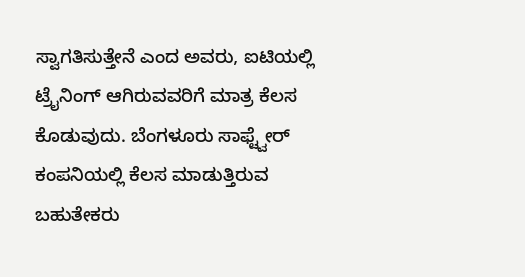ಸ್ವಾಗತಿಸುತ್ತೇನೆ ಎಂದ ಅವರು, ಐಟಿಯಲ್ಲಿ ಟ್ರೈನಿಂಗ್ ಆಗಿರುವವರಿಗೆ ಮಾತ್ರ ಕೆಲಸ ಕೊಡುವುದು. ಬೆಂಗಳೂರು ಸಾಫ್ಟ್ವೇರ್ ಕಂಪನಿಯಲ್ಲಿ ಕೆಲಸ ಮಾಡುತ್ತಿರುವ ಬಹುತೇಕರು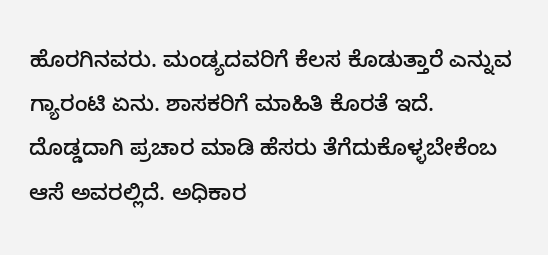ಹೊರಗಿನವರು. ಮಂಡ್ಯದವರಿಗೆ ಕೆಲಸ ಕೊಡುತ್ತಾರೆ ಎನ್ನುವ ಗ್ಯಾರಂಟಿ ಏನು. ಶಾಸಕರಿಗೆ ಮಾಹಿತಿ ಕೊರತೆ ಇದೆ. ದೊಡ್ಡದಾಗಿ ಪ್ರಚಾರ ಮಾಡಿ ಹೆಸರು ತೆಗೆದುಕೊಳ್ಳಬೇಕೆಂಬ ಆಸೆ ಅವರಲ್ಲಿದೆ. ಅಧಿಕಾರ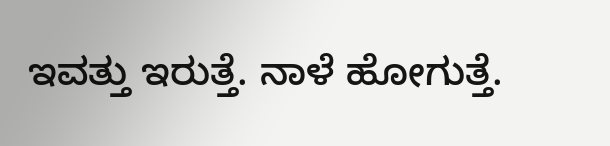ಇವತ್ತು ಇರುತ್ತೆ. ನಾಳೆ ಹೋಗುತ್ತೆ.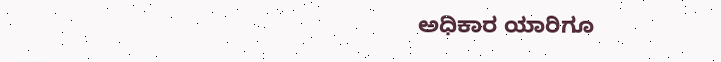ಅಧಿಕಾರ ಯಾರಿಗೂ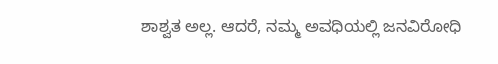ಶಾಶ್ವತ ಅಲ್ಲ. ಆದರೆ, ನಮ್ಮ ಅವಧಿಯಲ್ಲಿ ಜನವಿರೋಧಿ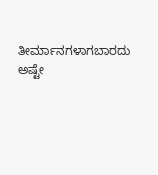ತೀರ್ಮಾನಗಳಾಗಬಾರದು ಅಷ್ಟೇ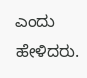ಎಂದು ಹೇಳಿದರು.